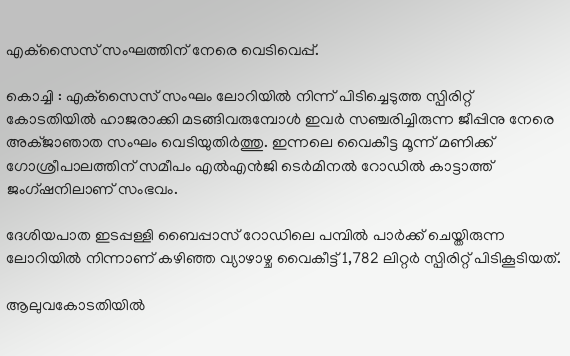എക്‌സൈസ് സംഘത്തിന് നേരെ വെടിവെപ്പ്.

കൊച്ചി : എക്‌സൈസ് സംഘം ലോറിയില്‍ നിന്ന് പിടിച്ചെടുത്ത സ്പിരിറ്റ് കോടതിയില്‍ ഹാജരാക്കി മടങ്ങിവരുമ്പോള്‍ ഇവര്‍ സഞ്ചരിച്ചിരുന്ന ജീപ്പിനു നേരെ അക്ജാഞാത സംഘം വെടിയുതിര്‍ത്തു. ഇന്നലെ വൈകീട്ട മൂന്ന് മണിക്ക് ഗോശ്രീപാലത്തിന് സമീപം എല്‍എന്‍ജി ടെര്‍മിനല്‍ റോഡില്‍ കാട്ടാത്ത് ജംഗ്ഷനിലാണ് സംഭവം.

ദേശിയപാത ഇടപ്പള്ളി ബൈപ്പാസ് റോഡിലെ പമ്പില്‍ പാര്‍ക്ക് ചെയ്തിരുന്ന ലോറിയില്‍ നിന്നാണ് കഴിഞ്ഞ വ്യാഴാഴ്ച വൈകീട്ട് 1,782 ലിറ്റര്‍ സ്പിരിറ്റ് പിടികൂടിയത്.

ആലുവകോടതിയില്‍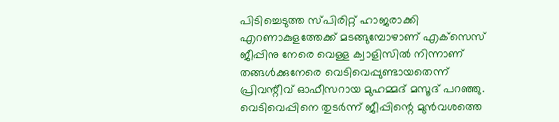പിടിച്ചെടുത്ത സ്പിരിറ്റ് ഹാജരാക്കി എറണാകുളത്തേക്ക് മടങ്ങുമ്പോഴാണ് എക്‌സെസ് ജീപ്പിനു നേരെ വെള്ള ക്വാളിസില്‍ നിന്നാണ് തങ്ങള്‍ക്കുനേരെ വെടിവെപ്പുണ്ടായതെന്ന് പ്രിവന്റീവ് ഓഫീസറായ മുഹമ്മദ് മസൂദ് പറഞ്ഞു. വെടിവെപ്പിനെ തുടര്‍ന്ന് ജീപ്പിന്റെ മുന്‍വശത്തെ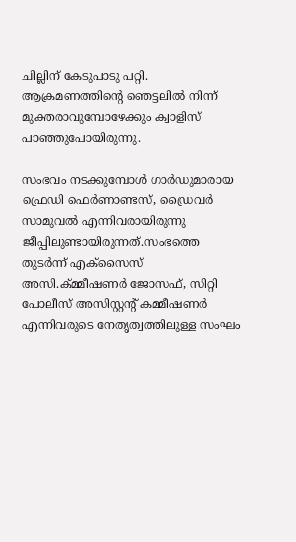ചില്ലിന് കേടുപാടു പറ്റി. ആക്രമണത്തിന്റെ ഞെട്ടലില്‍ നിന്ന് മുക്തരാവുമ്പോഴേക്കും ക്വാളിസ് പാഞ്ഞുപോയിരുന്നു.

സംഭവം നടക്കുമ്പോള്‍ ഗാര്‍ഡുമാരായ ഫ്രെഡി ഫെര്‍ണാണ്ടസ്, ഡ്രൈവര്‍ സാമുവല്‍ എന്നിവരായിരുന്നു ജീപ്പിലുണ്ടായിരുന്നത്.സംഭത്തെ തുടര്‍ന്ന് എക്‌സൈസ് അസി.ക്മ്മീഷണര്‍ ജോസഫ്, സിറ്റി പോലീസ് അസിസ്റ്റന്റ് കമ്മീഷണര്‍ എന്നിവരുടെ നേതൃത്വത്തിലുള്ള സംഘം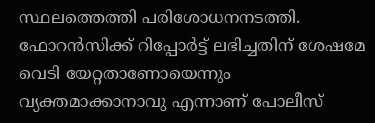സ്ഥലത്തെത്തി പരിശോധനനടത്തി. ഫോറന്‍സിക്ക് റിപ്പോര്‍ട്ട് ലഭിച്ചതിന് ശേഷമേ വെടി യേറ്റതാണോയെന്നും വ്യക്തമാക്കാനാവു എന്നാണ് പോലീസ്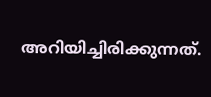അറിയിച്ചിരിക്കുന്നത്.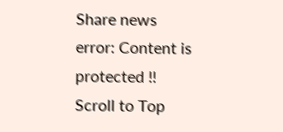Share news
error: Content is protected !!
Scroll to Top